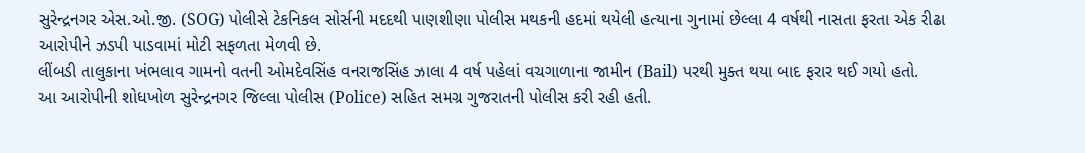સુરેન્દ્રનગર એસ.ઓ.જી. (SOG) પોલીસે ટેકનિકલ સોર્સની મદદથી પાણશીણા પોલીસ મથકની હદમાં થયેલી હત્યાના ગુનામાં છેલ્લા 4 વર્ષથી નાસતા ફરતા એક રીઢા આરોપીને ઝડપી પાડવામાં મોટી સફળતા મેળવી છે.
લીંબડી તાલુકાના ખંભલાવ ગામનો વતની ઓમદેવસિંહ વનરાજસિંહ ઝાલા 4 વર્ષ પહેલાં વચગાળાના જામીન (Bail) પરથી મુક્ત થયા બાદ ફરાર થઈ ગયો હતો.
આ આરોપીની શોધખોળ સુરેન્દ્રનગર જિલ્લા પોલીસ (Police) સહિત સમગ્ર ગુજરાતની પોલીસ કરી રહી હતી.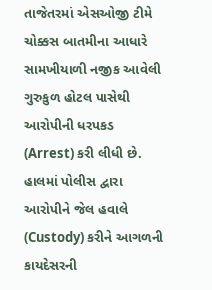તાજેતરમાં એસઓજી ટીમે ચોક્કસ બાતમીના આધારે સામખીયાળી નજીક આવેલી ગુરુકુળ હોટલ પાસેથી આરોપીની ધરપકડ (Arrest) કરી લીધી છે.
હાલમાં પોલીસ દ્વારા આરોપીને જેલ હવાલે (Custody) કરીને આગળની કાયદેસરની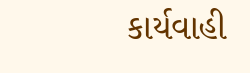કાર્યવાહી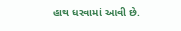હાથ ધરવામાં આવી છે.